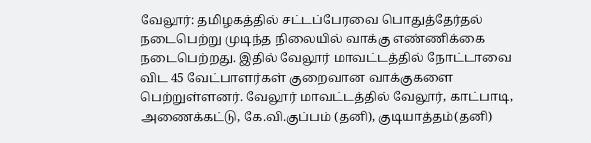வேலூர்: தமிழகத்தில் சட்டப்பேரவை பொதுத்தேர்தல் நடைபெற்று முடிந்த நிலையில் வாக்கு எண்ணிக்கை நடைபெற்றது. இதில் வேலூர் மாவட்டத்தில் நோட்டாவை விட 45 வேட்பாளர்கள் குறைவான வாக்குகளை பெற்றுள்ளனர். வேலூர் மாவட்டத்தில் வேலூர், காட்பாடி, அணைக்கட்டு, கே.வி.குப்பம் (தனி), குடியாத்தம்(தனி)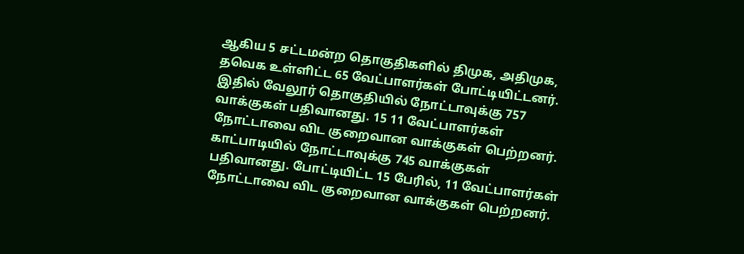ஆகிய 5 சட்டமன்ற தொகுதிகளில் திமுக, அதிமுக, தவெக உள்ளிட்ட 65 வேட்பாளர்கள் போட்டியிட்டனர். இதில் வேலூர் தொகுதியில் நோட்டாவுக்கு 757 வாக்குகள் பதிவானது. 15 11 வேட்பாளர்கள் நோட்டாவை விட குறைவான வாக்குகள் பெற்றனர்.
காட்பாடியில் நோட்டாவுக்கு 745 வாக்குகள் பதிவானது. போட்டியிட்ட 15 பேரில், 11 வேட்பாளர்கள் நோட்டாவை விட குறைவான வாக்குகள் பெற்றனர்.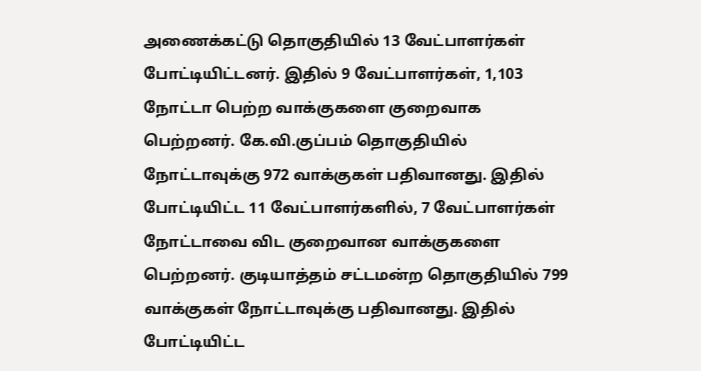அணைக்கட்டு தொகுதியில் 13 வேட்பாளர்கள் போட்டியிட்டனர். இதில் 9 வேட்பாளர்கள், 1,103 நோட்டா பெற்ற வாக்குகளை குறைவாக பெற்றனர். கே.வி.குப்பம் தொகுதியில் நோட்டாவுக்கு 972 வாக்குகள் பதிவானது. இதில் போட்டியிட்ட 11 வேட்பாளர்களில், 7 வேட்பாளர்கள் நோட்டாவை விட குறைவான வாக்குகளை பெற்றனர். குடியாத்தம் சட்டமன்ற தொகுதியில் 799 வாக்குகள் நோட்டாவுக்கு பதிவானது. இதில் போட்டியிட்ட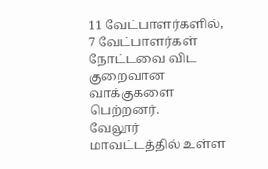11 வேட்பாளர்களில், 7 வேட்பாளர்கள் நோட்டவை விட குறைவான வாக்குகளை பெற்றனர்.
வேலூர் மாவட்டத்தில் உள்ள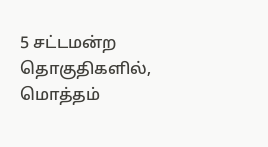5 சட்டமன்ற தொகுதிகளில், மொத்தம்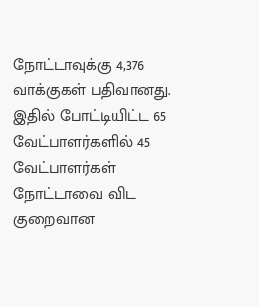நோட்டாவுக்கு 4,376 வாக்குகள் பதிவானது. இதில் போட்டியிட்ட 65 வேட்பாளர்களில் 45 வேட்பாளர்கள் நோட்டாவை விட குறைவான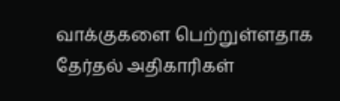வாக்குகளை பெற்றுள்ளதாக தேர்தல் அதிகாரிகள்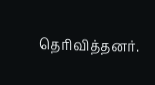தெரிவித்தனர்.